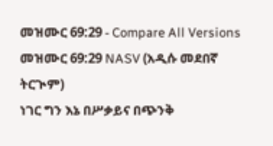መዝሙር 69:29 - Compare All Versions
መዝሙር 69:29 NASV (አዲሱ መደበኛ ትርጒም)
ነገር ግን እኔ በሥቃይና በጭንቅ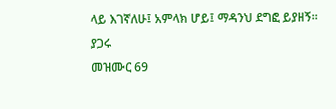ላይ እገኛለሁ፤ አምላክ ሆይ፤ ማዳንህ ደግፎ ይያዘኝ።
ያጋሩ
መዝሙር 69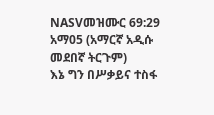NASVመዝሙር 69:29 አማ05 (አማርኛ አዲሱ መደበኛ ትርጉም)
እኔ ግን በሥቃይና ተስፋ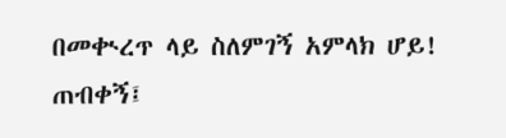በመቊረጥ ላይ ስለምገኝ አምላክ ሆይ! ጠብቀኝ፤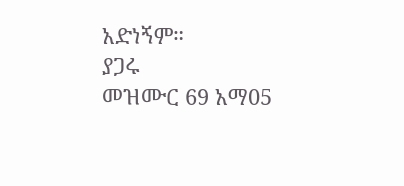አድነኝም።
ያጋሩ
መዝሙር 69 አማ05